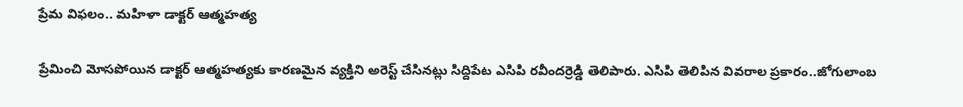ప్రేమ విఫలం.. మహిళా డాక్టర్ ఆత్మహత్య

ప్రేమించి మోసపోయిన డాక్టర్ ఆత్మహత్యకు కారణమైన వ్యక్తిని అరెస్ట్ చేసినట్లు సిద్దిపేట ఎసిపి రవీందర్రెడ్డి తెలిపారు. ఎసిపి తెలిపిన వివరాల ప్రకారం..జోగులాంబ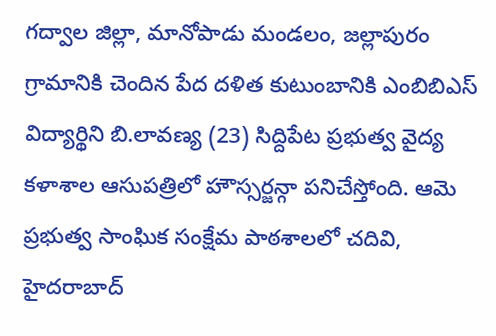గద్వాల జిల్లా, మానోపాడు మండలం, జల్లాపురం గ్రామానికి చెందిన పేద దళిత కుటుంబానికి ఎంబిబిఎస్ విద్యార్థిని బి.లావణ్య (23) సిద్దిపేట ప్రభుత్వ వైద్య కళాశాల ఆసుపత్రిలో హౌస్సర్జన్గా పనిచేస్తోంది. ఆమె ప్రభుత్వ సాంఘిక సంక్షేమ పాఠశాలలో చదివి, హైదరాబాద్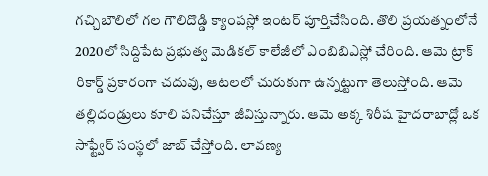గచ్చిబౌలిలో గల గౌలిదొడ్డి క్యాంపస్లో ఇంటర్ పూర్తిచేసింది. తొలి ప్రయత్నంలోనే 2020లో సిద్దిపేట ప్రభుత్వ మెడికల్ కాలేజీలో ఎంబిబిఎస్లో చేరింది. ఆమె ట్రాక్ రికార్డ్ ప్రకారంగా చదువు, ఆటలలో చురుకుగా ఉన్నట్టుగా తెలుస్తోంది. ఆమె తల్లిదండ్రులు కూలి పనిచేస్తూ జీవిస్తున్నారు. ఆమె అక్క శిరీష హైదరాబాద్లో ఒక సాఫ్ట్వేర్ సంస్థలో జాబ్ చేస్తోంది. లావణ్య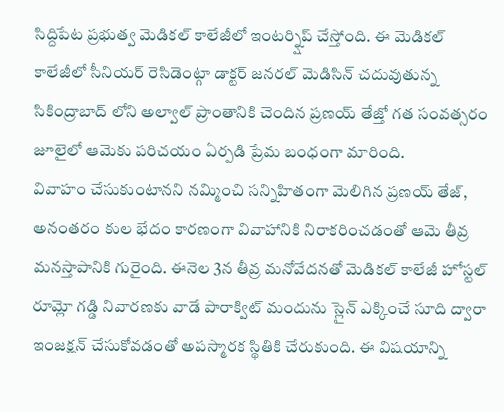సిద్దిపేట ప్రభుత్వ మెడికల్ కాలేజీలో ఇంటర్న్షిప్ చేస్తోంది. ఈ మెడికల్ కాలేజీలో సీనియర్ రెసిడెంట్గా డాక్టర్ జనరల్ మెడిసిన్ చదువుతున్న సికింద్రాబాద్ లోని అల్వాల్ ప్రాంతానికి చెందిన ప్రణయ్ తేజ్తో గత సంవత్సరం జూలైలో ఆమెకు పరిచయం ఏర్పడి ప్రేమ బంధంగా మారింది.
వివాహం చేసుకుంటానని నమ్మించి సన్నిహితంగా మెలిగిన ప్రణయ్ తేజ్, అనంతరం కుల భేదం కారణంగా వివాహానికి నిరాకరించడంతో ఆమె తీవ్ర మనస్తాపానికి గురైంది. ఈనెల 3న తీవ్ర మనోవేదనతో మెడికల్ కాలేజీ హోస్టల్ రూమ్లో గడ్డి నివారణకు వాడే పారాక్విట్ మందును స్లైన్ ఎక్కించే సూది ద్వారా ఇంజక్షన్ చేసుకోవడంతో అపస్మారక స్థితికి చేరుకుంది. ఈ విషయాన్ని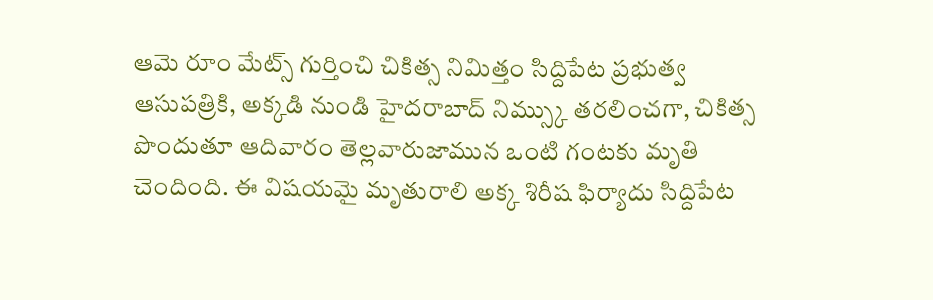ఆమె రూం మేట్స్ గుర్తించి చికిత్స నిమిత్తం సిద్దిపేట ప్రభుత్వ ఆసుపత్రికి, అక్కడి నుండి హైదరాబాద్ నిమ్స్కు తరలించగా, చికిత్స పొందుతూ ఆదివారం తెల్లవారుజామున ఒంటి గంటకు మృతి చెందింది. ఈ విషయమై మృతురాలి అక్క శిరీష ఫిర్యాదు సిద్దిపేట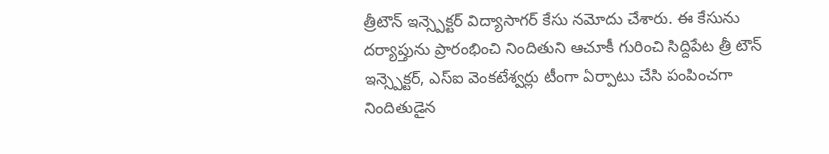త్రీటౌన్ ఇన్స్పెక్టర్ విద్యాసాగర్ కేసు నమోదు చేశారు. ఈ కేసును దర్యాప్తును ప్రారంభించి నిందితుని ఆచూకీ గురించి సిద్దిపేట త్రీ టౌన్ ఇన్స్పెక్టర్, ఎస్ఐ వెంకటేశ్వర్లు టీంగా ఏర్పాటు చేసి పంపించగా నిందితుడైన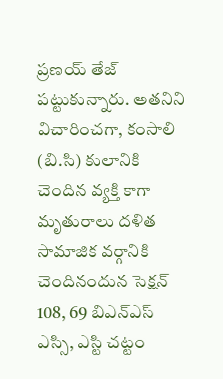ప్రణయ్ తేజ్ పట్టుకున్నారు. అతనిని విచారించగా, కంసాలి (బి.సి) కులానికి చెందిన వ్యక్తి కాగా మృతురాలు దళిత సామాజిక వర్గానికి చెందినందున సెక్షన్ 108, 69 బిఎన్ఎస్ ఎస్సి, ఎస్టి చట్టం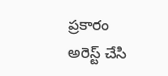ప్రకారం అరెస్ట్ చేసి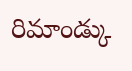రిమాండ్కు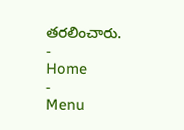తరలించారు.
-
Home
-
Menu